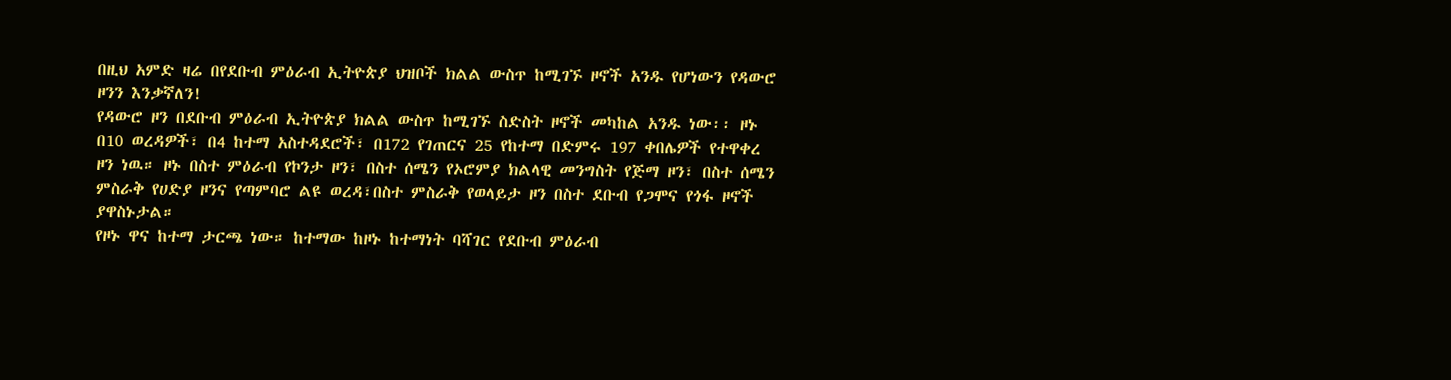በዚህ አምድ ዛሬ በየደቡብ ምዕራብ ኢትዮጵያ ህዝቦች ክልል ውስጥ ከሚገኙ ዞኖች አንዱ የሆነውን የዳውሮ ዞንን እንቃኛለን!
የዳውሮ ዞን በደቡብ ምዕራብ ኢትዮጵያ ክልል ውስጥ ከሚገኙ ስድስት ዞኖች መካከል አንዱ ነው፡፡ ዞኑ በ10 ወረዳዎች፣ በ4 ከተማ አስተዳደሮች፣ በ172 የገጠርና 25 የከተማ በድምሩ 197 ቀበሌዎች የተዋቀረ ዞን ነዉ። ዞኑ በስተ ምዕራብ የኮንታ ዞን፣ በስተ ሰሜን የኦሮምያ ክልላዊ መንግስት የጅማ ዞን፣ በስተ ሰሜን ምስራቅ የሀድያ ዞንና የጣምባሮ ልዩ ወረዳ፣በስተ ምስራቅ የወላይታ ዞን በስተ ደቡብ የጋሞና የጎፋ ዞኖች ያዋስኑታል።
የዞኑ ዋና ከተማ ታርጫ ነው። ከተማው ከዞኑ ከተማነት ባሻገር የደቡብ ምዕራብ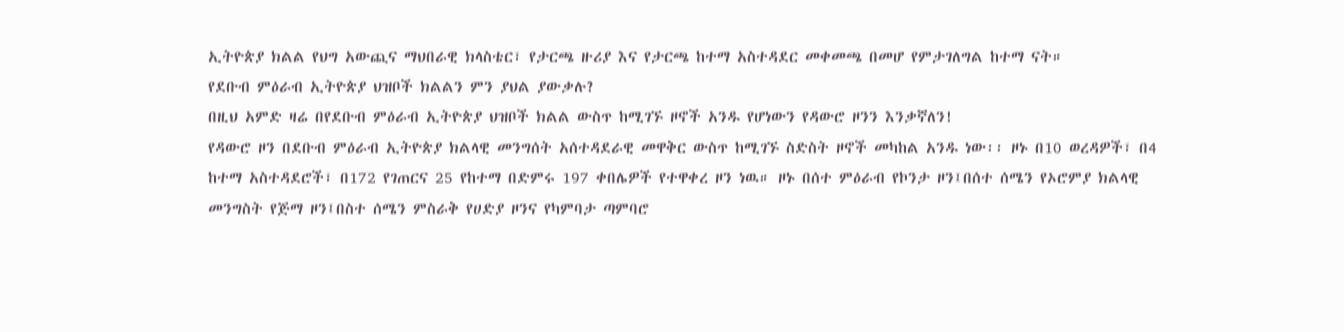ኢትዮጵያ ክልል የህግ አውጪና ማህበራዊ ክላስቴር፣ የታርጫ ዙሪያ እና የታርጫ ከተማ አስተዳደር መቀመጫ በመሆ የምታገለግል ከተማ ናት።
የደቡብ ምዕራብ ኢትዮጵያ ህዝቦች ክልልን ምን ያህል ያውቃሉ?
በዚህ አምድ ዛሬ በየደቡብ ምዕራብ ኢትዮጵያ ህዝቦች ክልል ውስጥ ከሚገኙ ዞኖች አንዱ የሆነውን የዳውሮ ዞንን እንቃኛለን!
የዳውሮ ዞን በደቡብ ምዕራብ ኢትዮጵያ ክልላዊ መንግሰት አሰተዳደራዊ መዋቅር ውስጥ ከሚገኙ ስድስት ዞኖች መካከል አንዱ ነው፡፡ ዞኑ በ10 ወረዳዎች፣ በ4 ከተማ አስተዳደሮች፣ በ172 የገጠርና 25 የከተማ በድምሩ 197 ቀበሌዎች የተዋቀረ ዞን ነዉ። ዞኑ በሰተ ምዕራብ የኮንታ ዞን፤በሰተ ሰሜን የኦሮምያ ክልላዊ መንግስት የጅማ ዞን፤በስተ ሰሜን ምስራቅ የሀድያ ዞንና የካምባታ ጣምባሮ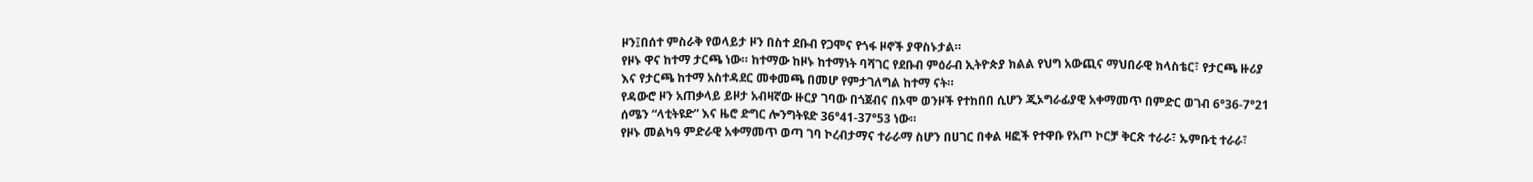ዞን፤በሰተ ምስራቅ የወላይታ ዞን በስተ ደቡብ የጋሞና የጎፋ ዞኖች ያዋስኑታል።
የዞኑ ዋና ከተማ ታርጫ ነው። ከተማው ከዞኑ ከተማነት ባሻገር የደቡብ ምዕራብ ኢትዮጵያ ክልል የህግ አውጪና ማህበራዊ ክላስቴር፣ የታርጫ ዙሪያ እና የታርጫ ከተማ አስተዳደር መቀመጫ በመሆ የምታገለግል ከተማ ናት።
የዳውሮ ዞን አጠቃላይ ይዞታ አብዛኛው ዙርያ ገባው በጎጀብና በኦሞ ወንዞች የተከበበ ሲሆን ጂኦግራፊያዊ አቀማመጥ በምድር ወገብ 6°36-7°21 ሰሜን “ላቲትዩድ” እና ዜሮ ድግር ሎንግትዩድ 36°41-37°53 ነው።
የዞኑ መልካዓ ምድራዊ አቀማመጥ ወጣ ገባ ኮረብታማና ተራራማ ስሆን በሀገር በቀል ዛፎች የተዋቡ የአጦ ኮርቻ ቅርጽ ተራራ፣ ኡምቡቲ ተራራ፣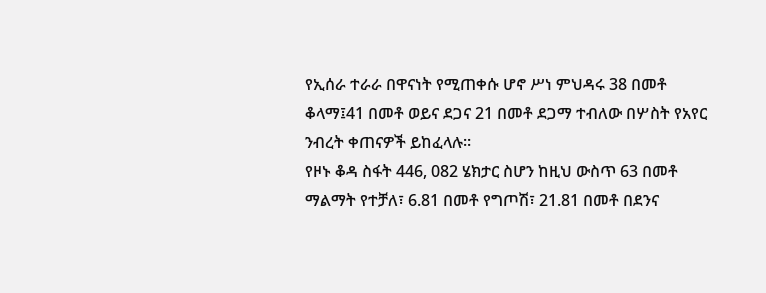የኢሰራ ተራራ በዋናነት የሚጠቀሱ ሆኖ ሥነ ምህዳሩ 38 በመቶ ቆላማ፤41 በመቶ ወይና ደጋና 21 በመቶ ደጋማ ተብለው በሦስት የአየር ንብረት ቀጠናዎች ይከፈላሉ።
የዞኑ ቆዳ ስፋት 446, 082 ሄክታር ስሆን ከዚህ ውስጥ 63 በመቶ ማልማት የተቻለ፣ 6.81 በመቶ የግጦሽ፣ 21.81 በመቶ በደንና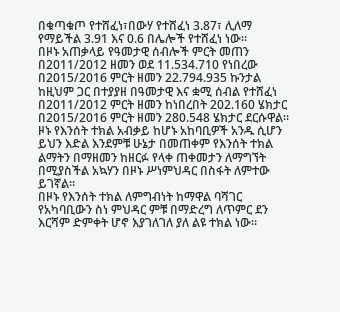በቁጣቁጦ የተሸፈነ፣በውሃ የተሸፈነ 3.87፣ ሊለማ የማይችል 3.91 እና 0.6 በሌሎች የተሸፈነ ነው።
በዞኑ አጠቃላይ የዓመታዊ ሰብሎች ምርት መጠን በ2011/2012 ዘመን ወደ 11.534.710 የነበረው በ2015/2016 ምርት ዘመን 22.794.935 ኩንታል ከዚህም ጋር በተያያዘ በዓመታዊ እና ቋሚ ሰብል የተሸፈነ በ2011/2012 ምርት ዘመን ከነበረበት 202.160 ሄክታር በ2015/2016 ምርት ዘመን 280.548 ሄክታር ደርሱዋል።
ዞኑ የእንሰት ተክል አብቃይ ከሆኑ አከባቢዎች አንዱ ሲሆን ይህን እድል እንደምቹ ሁኔታ በመጠቀም የእንሰት ተክል ልማትን በማዘመን ከዘርፉ የላቀ ጠቀመታን ለማግኘት በሚያስችል አኳሃን በዞኑ ሥነምህዳር በስፋት ለምተው ይገኛል።
በዞኑ የእንሰት ተክል ለምግብነት ከማዋል ባሻገር የአካባቢውን ስነ ምህዳር ምቹ በማድረግ ለጥምር ደን እርሻም ድምቀት ሆኖ እያገለገለ ያለ ልዩ ተክል ነው።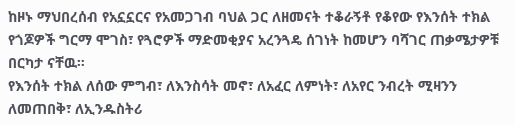ከዞኑ ማህበረሰብ የአኗኗርና የአመጋገብ ባህል ጋር ለዘመናት ተቆራኝቶ የቆየው የእንሰት ተክል የጎጆዎች ግርማ ሞገስ፣ የጓሮዎች ማድመቂያና አረንጓዴ ሰገነት ከመሆን ባሻገር ጠቃሜታዎቹ በርካታ ናቸዉ።
የእንሰት ተክል ለሰው ምግብ፣ ለእንስሳት መኖ፣ ለአፈር ለምነት፣ ለአየር ንብረት ሚዛንን ለመጠበቅ፣ ለኢንዱስትሪ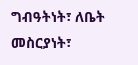ግብዓትነት፣ ለቤት መስርያነት፣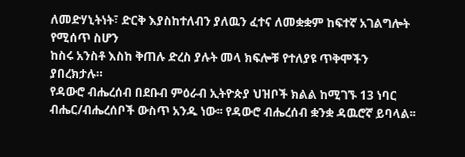ለመድሃኒትነት፣ ድርቅ እያስከተለብን ያለዉን ፈተና ለመቋቋም ከፍተኛ አገልግሎት የሚሰጥ ስሆን
ከስሩ አንስቶ እስከ ቅጠሉ ድረስ ያሉት መላ ክፍሎቹ የተለያዩ ጥቅሞችን ያበረክታሉ።
የዳውሮ ብሔረሰብ በደቡብ ምዕራብ ኢትዮጵያ ህዝቦች ክልል ከሚገኙ 13 ነባር ብሔር/ብሔረሰቦች ውስጥ አንዱ ነው፡፡ የዳውሮ ብሔረሰብ ቋንቋ ዳዉሮኛ ይባላል፡፡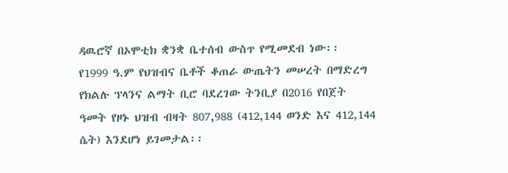ዳዉሮኛ በኦሞቲክ ቋንቋ ቤተሰብ ውስጥ የሚመደብ ነው፡፡
የ1999 ዓ.ም የህዝብና ቤቶች ቆጠራ ውጤትን መሠረት በማድረግ የክልሉ ፕላንና ልማት ቢሮ ባደረገው ትንቢያ በ2016 የበጀት ዓመት የዞኑ ህዝብ ብዛት 807,988 (412,144 ወንድ እና 412,144 ሴት) እንደሆነ ይገመታል፡፡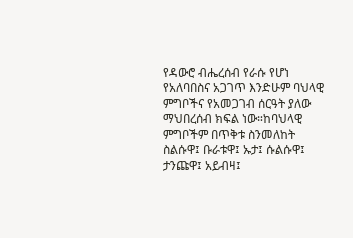የዳውሮ ብሔረሰብ የራሱ የሆነ የአለባበስና አጋገጥ እንድሁም ባህላዊ ምግቦችና የአመጋገብ ሰርዓት ያለው ማህበረሰብ ክፍል ነው።ከባህላዊ ምግቦችም በጥቅቱ ስንመለከት ስልሱዋ፤ ቡራቱዋ፤ ኡታ፤ ሱልሱዋ፤ ታንጩዋ፤ አይብዛ፤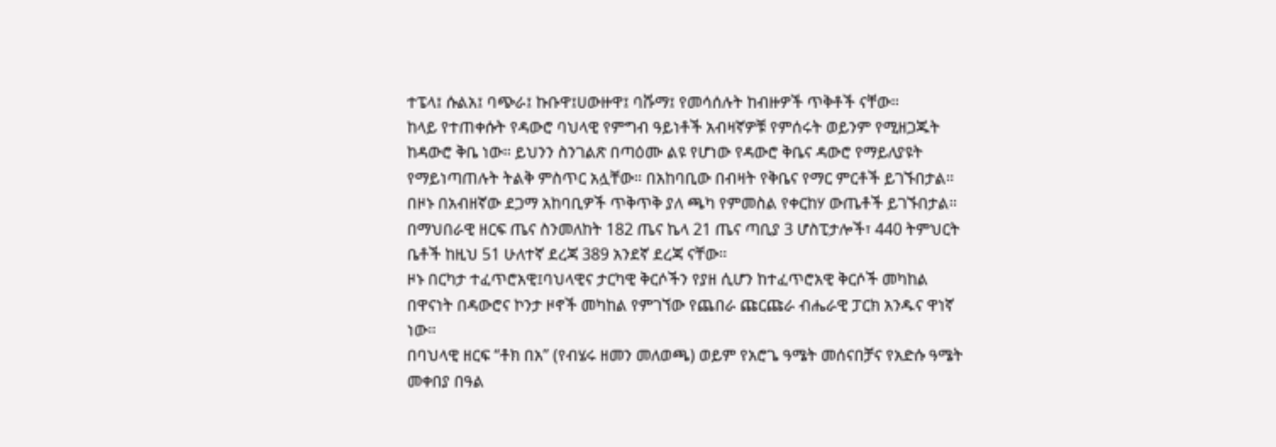ተፔላ፤ ሱልአ፤ ባጭራ፤ ኩቡዋ፤ሀውዙዋ፤ ባሹማ፤ የመሳሰሉት ከብዙዎች ጥቅቶች ናቸው።
ከላይ የተጠቀሱት የዳውሮ ባህላዊ የምግብ ዓይነቶች አብዛኛዎቹ የምሰሩት ወይንም የሚዘጋጁት ከዳውሮ ቅቤ ነው። ይህንን ስንገልጽ በጣዕሙ ልዩ የሆነው የዳውሮ ቅቤና ዳውሮ የማይለያዩት የማይነጣጠሉት ትልቅ ምስጥር አሏቸው። በአከባቢው በብዛት የቅቤና የማር ምርቶች ይገኙበታል።
በዞኑ በአብዘኛው ደጋማ አከባቢዎች ጥቅጥቅ ያለ ጫካ የምመስል የቀርከሃ ውጤቶች ይገኙበታል።
በማህበራዊ ዘርፍ ጤና ስንመለከት 182 ጤና ኬላ 21 ጤና ጣቢያ 3 ሆስፒታሎች፣ 440 ትምህርት ቤቶች ከዚህ 51 ሁለተኛ ደረጃ 389 አንደኛ ደረጃ ናቸው።
ዞኑ በርካታ ተፈጥሮአዊ፤ባህላዊና ታርካዊ ቅርሶችን የያዘ ሲሆን ከተፈጥሮአዊ ቅርሶች መካከል በዋናነት በዳውሮና ኮንታ ዞኖች መካከል የምገኘው የጨበራ ጩርጩራ ብሔራዊ ፓርክ አንዱና ዋነኛ ነው።
በባህላዊ ዘርፍ “ቶክ በአ” (የብሄሩ ዘመን መለወጫ) ወይም የአሮጌ ዓሜት መሰናበቻና የአድሱ ዓሜት መቀበያ በዓል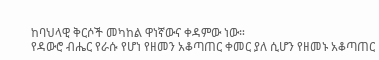ከባህላዊ ቅርሶች መካከል ዋነኛውና ቀዳምው ነው።
የዳውሮ ብሔር የራሱ የሆነ የዘመን አቆጣጠር ቀመር ያለ ሲሆን የዘመኑ አቆጣጠር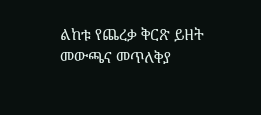ልከቱ የጨረቃ ቅርጽ ይዘት መውጫና መጥለቅያ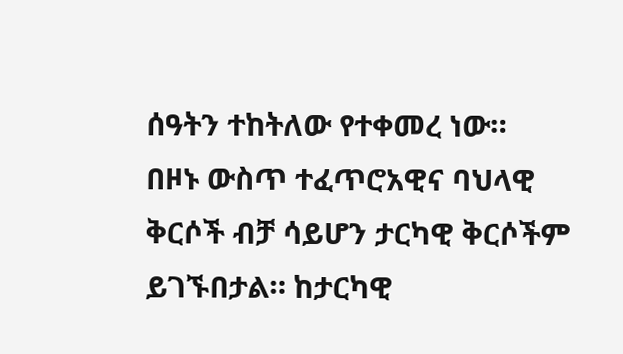ሰዓትን ተከትለው የተቀመረ ነው።
በዞኑ ውስጥ ተፈጥሮአዊና ባህላዊ ቅርሶች ብቻ ሳይሆን ታርካዊ ቅርሶችም ይገኙበታል። ከታርካዊ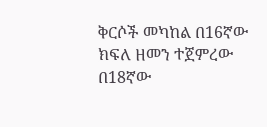ቅርሶች መካከል በ16ኛው ክፍለ ዘመን ተጀምረው በ18ኛው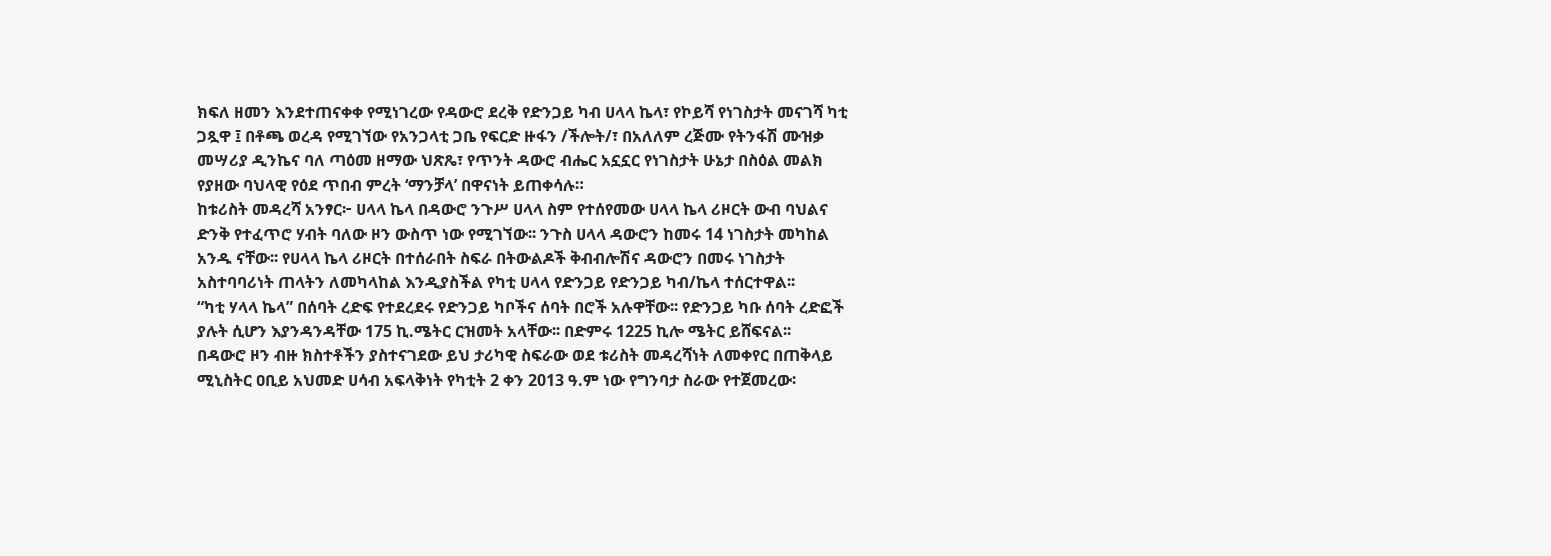ክፍለ ዘመን እንደተጠናቀቀ የሚነገረው የዳውሮ ደረቅ የድንጋይ ካብ ሀላላ ኬላ፣ የኮይሻ የነገስታት መናገሻ ካቲ ጋጿዋ ፤ በቶጫ ወረዳ የሚገኘው የአንጋላቲ ጋቤ የፍርድ ዙፋን /ችሎት/፣ በአለለም ረጅሙ የትንፋሽ ሙዝቃ መሣሪያ ዲንኬና ባለ ጣዕመ ዘማው ህጽጼ፣ የጥንት ዳውሮ ብሔር አኗኗር የነገስታት ሁኔታ በስዕል መልክ የያዘው ባህላዊ የዕደ ጥበብ ምረት ‘ማንቻላ’ በዋናነት ይጠቀሳሉ።
ከቱሪስት መዳረሻ አንፃር፦ ሀላላ ኬላ በዳውሮ ንጉሥ ሀላላ ስም የተሰየመው ሀላላ ኬላ ሪዞርት ውብ ባህልና ድንቅ የተፈጥሮ ሃብት ባለው ዞን ውስጥ ነው የሚገኘው፡፡ ንጉስ ሀላላ ዳውሮን ከመሩ 14 ነገስታት መካከል አንዱ ናቸው፡፡ የሀላላ ኬላ ሪዞርት በተሰራበት ስፍራ በትውልዶች ቅብብሎሽና ዳውሮን በመሩ ነገስታት አስተባባሪነት ጠላትን ለመካላከል እንዲያስችል የካቲ ሀላላ የድንጋይ የድንጋይ ካብ/ኬላ ተሰርተዋል፡፡
“ካቲ ሃላላ ኬላ” በሰባት ረድፍ የተደረደሩ የድንጋይ ካቦችና ሰባት በሮች አሉዋቸው፡፡ የድንጋይ ካቡ ሰባት ረድፎች ያሉት ሲሆን እያንዳንዳቸው 175 ኪ.ሜትር ርዝመት አላቸው፡፡ በድምሩ 1225 ኪሎ ሜትር ይሸፍናል፡፡
በዳውሮ ዞን ብዙ ክስተቶችን ያስተናገደው ይህ ታሪካዊ ስፍራው ወደ ቱሪስት መዳረሻነት ለመቀየር በጠቅላይ ሚኒስትር ዐቢይ አህመድ ሀሳብ አፍላቅነት የካቲት 2 ቀን 2013 ዓ.ም ነው የግንባታ ስራው የተጀመረው፡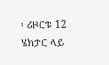፡ ሪዞርቱ 12 ሄክታር ላይ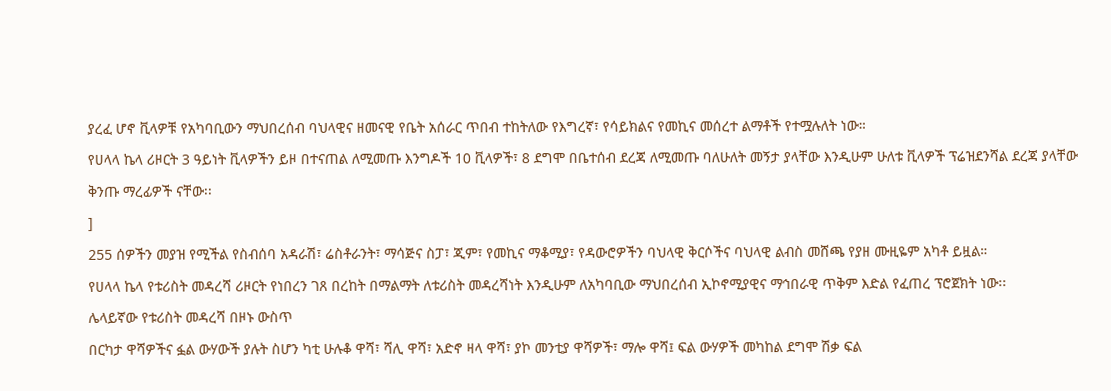ያረፈ ሆኖ ቪላዎቹ የአካባቢውን ማህበረሰብ ባህላዊና ዘመናዊ የቤት አሰራር ጥበብ ተከትለው የእግረኛ፣ የሳይክልና የመኪና መሰረተ ልማቶች የተሟሉለት ነው።
የሀላላ ኬላ ሪዞርት 3 ዓይነት ቪላዎችን ይዞ በተናጠል ለሚመጡ እንግዶች 10 ቪላዎች፣ 8 ደግሞ በቤተሰብ ደረጃ ለሚመጡ ባለሁለት መኝታ ያላቸው እንዲሁም ሁለቱ ቪላዎች ፕሬዝደንሻል ደረጃ ያላቸው ቅንጡ ማረፊዎች ናቸው፡፡
]
255 ሰዎችን መያዝ የሚችል የስብሰባ አዳራሽ፣ ሬስቶራንት፣ ማሳጅና ስፓ፣ ጂም፣ የመኪና ማቆሚያ፣ የዳውሮዎችን ባህላዊ ቅርሶችና ባህላዊ ልብስ መሸጫ የያዘ ሙዚዬም አካቶ ይዟል።
የሀላላ ኬላ የቱሪስት መዳረሻ ሪዞርት የነበረን ገጸ በረከት በማልማት ለቱሪስት መዳረሻነት እንዲሁም ለአካባቢው ማህበረሰብ ኢኮኖሚያዊና ማኅበራዊ ጥቅም እድል የፈጠረ ፕሮጀክት ነው፡፡
ሌላይኛው የቱሪስት መዳረሻ በዞኑ ውስጥ
በርካታ ዋሻዎችና ፏል ውሃውች ያሉት ስሆን ካቲ ሁሉቆ ዋሻ፣ ሻሊ ዋሻ፣ አድኖ ዛላ ዋሻ፣ ያኮ መንቲያ ዋሻዎች፣ ማሎ ዋሻ፤ ፍል ውሃዎች መካከል ደግሞ ሽቃ ፍል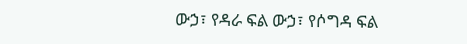ውኃ፣ የዳራ ፍል ውኃ፣ የሶግዳ ፍል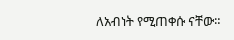ለአብነት የሚጠቀሱ ናቸው።